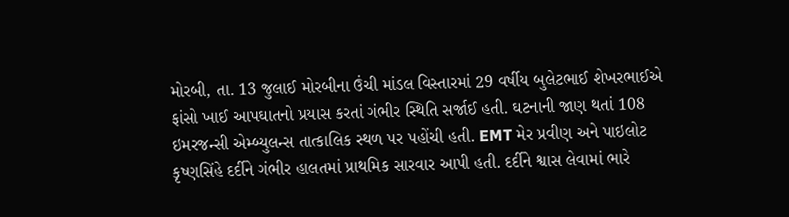મોરબી, તા. 13 જુલાઈ મોરબીના ઉંચી માંડલ વિસ્તારમાં 29 વર્ષીય બુલેટભાઈ શેખરભાઈએ ફાંસો ખાઈ આપઘાતનો પ્રયાસ કરતાં ગંભીર સ્થિતિ સર્જાઈ હતી. ઘટનાની જાણ થતાં 108 ઇમરજન્સી એમ્બ્યુલન્સ તાત્કાલિક સ્થળ પર પહોંચી હતી. EMT મેર પ્રવીણ અને પાઇલોટ કૃષ્ણસિંહે દર્દીને ગંભીર હાલતમાં પ્રાથમિક સારવાર આપી હતી. દર્દીને શ્વાસ લેવામાં ભારે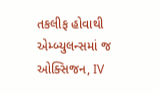તકલીફ હોવાથી એમ્બ્યુલન્સમાં જ ઓક્સિજન, IV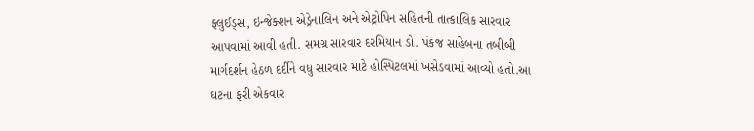ફ્લુઈડ્સ, ઇન્જેક્શન એડ્રેનાલિન અને એટ્રોપિન સહિતની તાત્કાલિક સારવાર આપવામાં આવી હતી. સમગ્ર સારવાર દરમિયાન ડો. પંકજ સાહેબના તબીબી માર્ગદર્શન હેઠળ દર્દીને વધુ સારવાર માટે હોસ્પિટલમાં ખસેડવામાં આવ્યો હતો.આ ઘટના ફરી એકવાર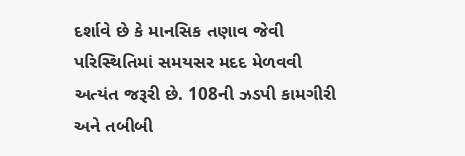દર્શાવે છે કે માનસિક તણાવ જેવી પરિસ્થિતિમાં સમયસર મદદ મેળવવી અત્યંત જરૂરી છે. 108ની ઝડપી કામગીરી અને તબીબી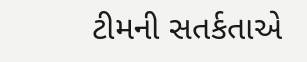ટીમની સતર્કતાએ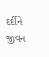દર્દીને જીવન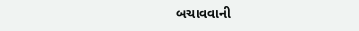બચાવવાની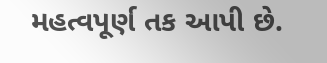મહત્વપૂર્ણ તક આપી છે.